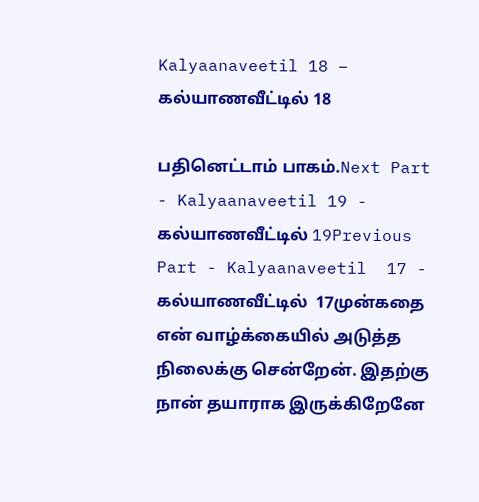Kalyaanaveetil 18 – கல்யாணவீட்டில் 18

பதினெட்டாம் பாகம்.Next Part - Kalyaanaveetil 19 - கல்யாணவீட்டில் 19Previous Part - Kalyaanaveetil  17 - கல்யாணவீட்டில்  17முன்கதை என் வாழ்க்கையில் அடுத்த நிலைக்கு சென்றேன். இதற்கு நான் தயாராக இருக்கிறேனே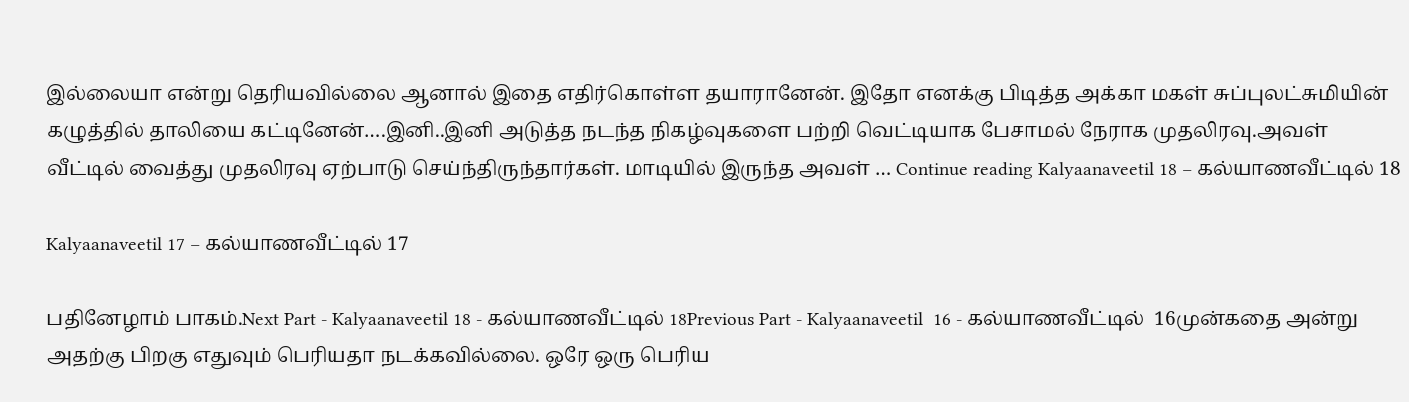இல்லையா என்று தெரியவில்லை ஆனால் இதை எதிர்கொள்ள தயாரானேன். இதோ எனக்கு பிடித்த அக்கா மகள் சுப்புலட்சுமியின் கழுத்தில் தாலியை கட்டினேன்….இனி..இனி அடுத்த நடந்த நிகழ்வுகளை பற்றி வெட்டியாக பேசாமல் நேராக முதலிரவு.அவள் வீட்டில் வைத்து முதலிரவு ஏற்பாடு செய்ந்திருந்தார்கள். மாடியில் இருந்த அவள் … Continue reading Kalyaanaveetil 18 – கல்யாணவீட்டில் 18

Kalyaanaveetil 17 – கல்யாணவீட்டில் 17

பதினேழாம் பாகம்.Next Part - Kalyaanaveetil 18 - கல்யாணவீட்டில் 18Previous Part - Kalyaanaveetil  16 - கல்யாணவீட்டில்  16முன்கதை அன்று அதற்கு பிறகு எதுவும் பெரியதா நடக்கவில்லை. ஒரே ஒரு பெரிய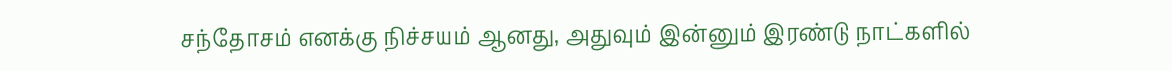சந்தோசம் எனக்கு நிச்சயம் ஆனது, அதுவும் இன்னும் இரண்டு நாட்களில்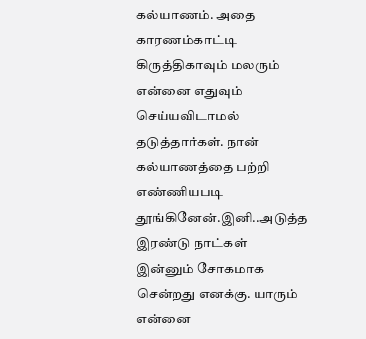கல்யாணம். அதை காரணம்காட்டி கிருத்திகாவும் மலரும் என்னை எதுவும் செய்யவிடாமல் தடுத்தார்கள். நான் கல்யாணத்தை பற்றி எண்ணியபடி தூங்கினேன்.இனி..அடுத்த இரண்டு நாட்கள் இன்னும் சோகமாக சென்றது எனக்கு. யாரும் என்னை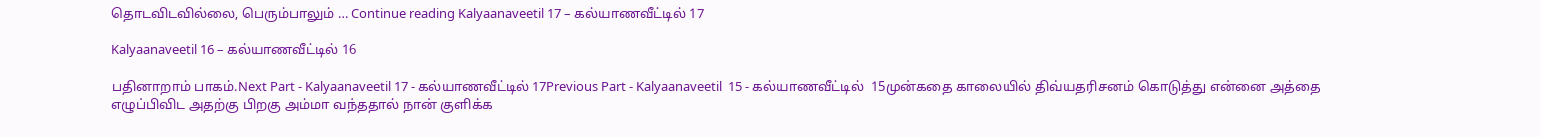தொடவிடவில்லை, பெரும்பாலும் … Continue reading Kalyaanaveetil 17 – கல்யாணவீட்டில் 17

Kalyaanaveetil 16 – கல்யாணவீட்டில் 16

பதினாறாம் பாகம்.Next Part - Kalyaanaveetil 17 - கல்யாணவீட்டில் 17Previous Part - Kalyaanaveetil  15 - கல்யாணவீட்டில்  15முன்கதை காலையில் திவ்யதரிசனம் கொடுத்து என்னை அத்தை எழுப்பிவிட அதற்கு பிறகு அம்மா வந்ததால் நான் குளிக்க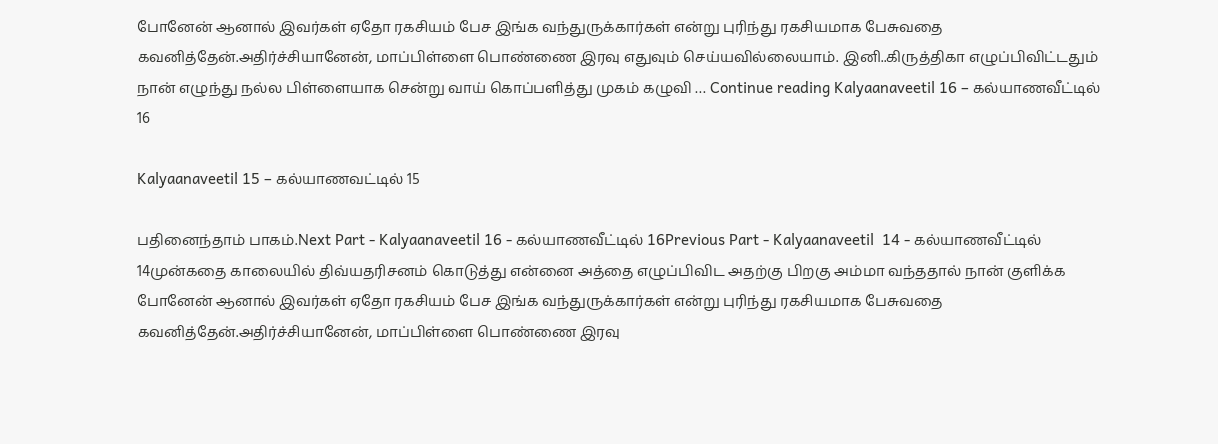போனேன் ஆனால் இவர்கள் ஏதோ ரகசியம் பேச இங்க வந்துருக்கார்கள் என்று புரிந்து ரகசியமாக பேசுவதை கவனித்தேன்.அதிர்ச்சியானேன், மாப்பிள்ளை பொண்ணை இரவு எதுவும் செய்யவில்லையாம். இனி..கிருத்திகா எழுப்பிவிட்டதும் நான் எழுந்து நல்ல பிள்ளையாக சென்று வாய் கொப்பளித்து முகம் கழுவி … Continue reading Kalyaanaveetil 16 – கல்யாணவீட்டில் 16

Kalyaanaveetil 15 – கல்யாணவட்டில் 15

பதினைந்தாம் பாகம்.Next Part - Kalyaanaveetil 16 - கல்யாணவீட்டில் 16Previous Part - Kalyaanaveetil  14 - கல்யாணவீட்டில்  14முன்கதை காலையில் திவ்யதரிசனம் கொடுத்து என்னை அத்தை எழுப்பிவிட அதற்கு பிறகு அம்மா வந்ததால் நான் குளிக்க போனேன் ஆனால் இவர்கள் ஏதோ ரகசியம் பேச இங்க வந்துருக்கார்கள் என்று புரிந்து ரகசியமாக பேசுவதை கவனித்தேன்.அதிர்ச்சியானேன், மாப்பிள்ளை பொண்ணை இரவு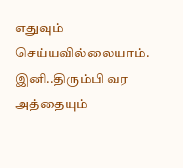எதுவும் செய்யவில்லையாம். இனி..திரும்பி வர அத்தையும்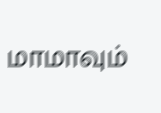மாமாவும்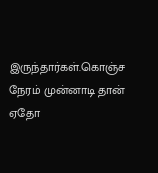இருந்தார்கள்.கொஞ்ச நேரம் முன்னாடி தான் ஏதோ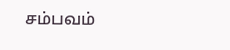சம்பவம்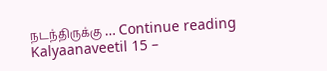நடந்திருக்கு … Continue reading Kalyaanaveetil 15 –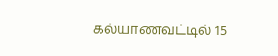கல்யாணவட்டில் 15